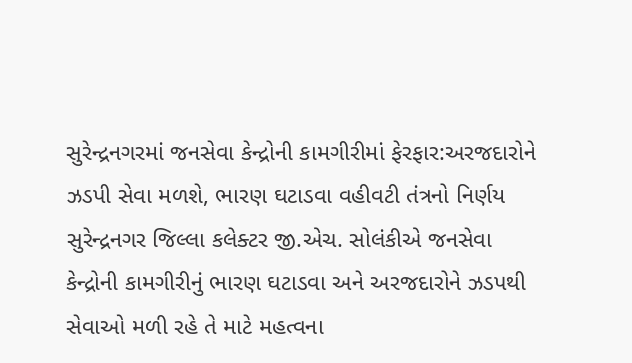સુરેન્દ્રનગરમાં જનસેવા કેન્દ્રોની કામગીરીમાં ફેરફાર:અરજદારોને ઝડપી સેવા મળશે, ભારણ ઘટાડવા વહીવટી તંત્રનો નિર્ણય
સુરેન્દ્રનગર જિલ્લા કલેક્ટર જી.એચ. સોલંકીએ જનસેવા કેન્દ્રોની કામગીરીનું ભારણ ઘટાડવા અને અરજદારોને ઝડપથી સેવાઓ મળી રહે તે માટે મહત્વના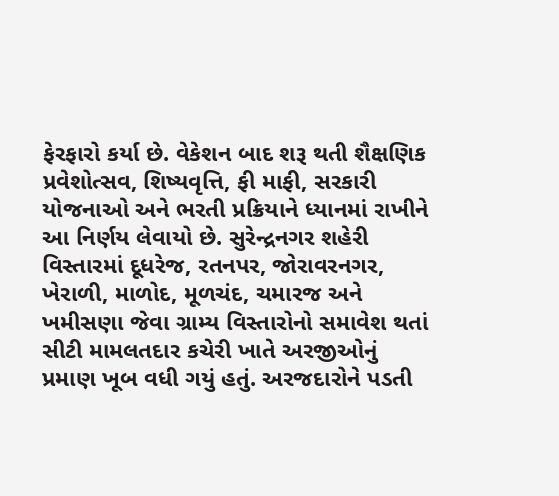ફેરફારો કર્યા છે. વેકેશન બાદ શરૂ થતી શૈક્ષણિક પ્રવેશોત્સવ, શિષ્યવૃત્તિ, ફી માફી, સરકારી યોજનાઓ અને ભરતી પ્રક્રિયાને ધ્યાનમાં રાખીને આ નિર્ણય લેવાયો છે. સુરેન્દ્રનગર શહેરી વિસ્તારમાં દૂધરેજ, રતનપર, જોરાવરનગર, ખેરાળી, માળોદ, મૂળચંદ, ચમારજ અને ખમીસણા જેવા ગ્રામ્ય વિસ્તારોનો સમાવેશ થતાં સીટી મામલતદાર કચેરી ખાતે અરજીઓનું પ્રમાણ ખૂબ વધી ગયું હતું. અરજદારોને પડતી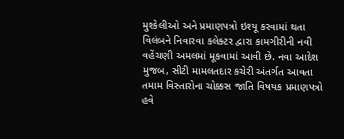મુશ્કેલીઓ અને પ્રમાણપત્રો ઇશ્યૂ કરવામાં થતા વિલંબને નિવારવા કલેક્ટર દ્વારા કામગીરીની નવી વહેંચણી અમલમાં મૂકવામાં આવી છે. નવા આદેશ મુજબ, સીટી મામલતદાર કચેરી અંતર્ગત આવતા તમામ વિસ્તારોના ચોક્કસ જાતિ વિષયક પ્રમાણપત્રો હવે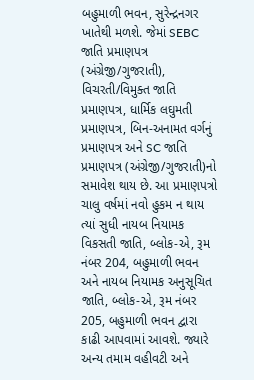બહુમાળી ભવન, સુરેન્દ્રનગર ખાતેથી મળશે. જેમાં SEBC જાતિ પ્રમાણપત્ર (અંગ્રેજી/ગુજરાતી), વિચરતી/વિમુક્ત જાતિ પ્રમાણપત્ર, ધાર્મિક લઘુમતી પ્રમાણપત્ર, બિન-અનામત વર્ગનું પ્રમાણપત્ર અને SC જાતિ પ્રમાણપત્ર (અંગ્રેજી/ગુજરાતી)નો સમાવેશ થાય છે. આ પ્રમાણપત્રો ચાલુ વર્ષમાં નવો હુકમ ન થાય ત્યાં સુધી નાયબ નિયામક વિકસતી જાતિ, બ્લોક-એ, રૂમ નંબર 204, બહુમાળી ભવન અને નાયબ નિયામક અનુસૂચિત જાતિ, બ્લોક-એ, રૂમ નંબર 205, બહુમાળી ભવન દ્વારા કાઢી આપવામાં આવશે. જ્યારે અન્ય તમામ વહીવટી અને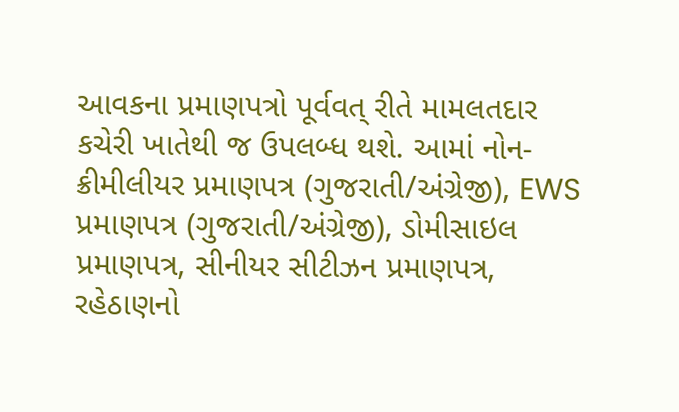આવકના પ્રમાણપત્રો પૂર્વવત્ રીતે મામલતદાર કચેરી ખાતેથી જ ઉપલબ્ધ થશે. આમાં નોન-ક્રીમીલીયર પ્રમાણપત્ર (ગુજરાતી/અંગ્રેજી), EWS પ્રમાણપત્ર (ગુજરાતી/અંગ્રેજી), ડોમીસાઇલ પ્રમાણપત્ર, સીનીયર સીટીઝન પ્રમાણપત્ર, રહેઠાણનો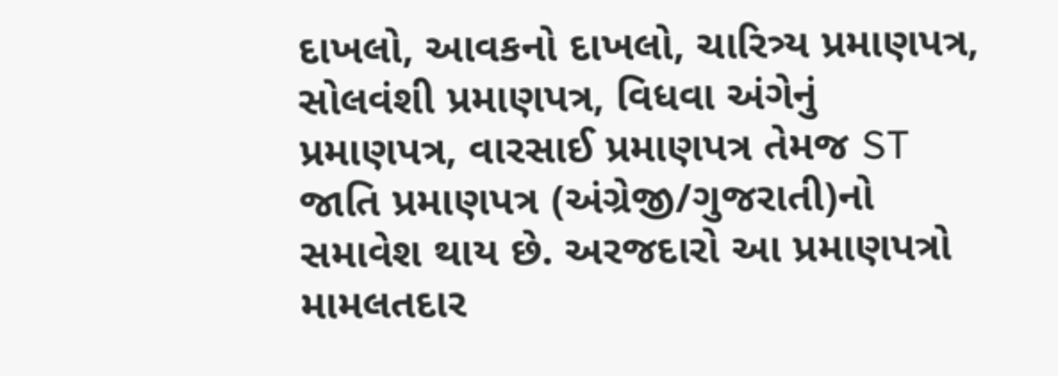દાખલો, આવકનો દાખલો, ચારિત્ર્ય પ્રમાણપત્ર, સોલવંશી પ્રમાણપત્ર, વિધવા અંગેનું પ્રમાણપત્ર, વારસાઈ પ્રમાણપત્ર તેમજ ST જાતિ પ્રમાણપત્ર (અંગ્રેજી/ગુજરાતી)નો સમાવેશ થાય છે. અરજદારો આ પ્રમાણપત્રો મામલતદાર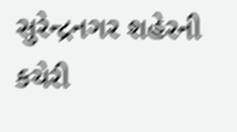સુરેન્દ્રનગર શહેરની કચેરી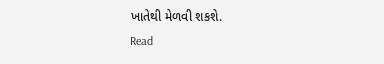ખાતેથી મેળવી શકશે.
Read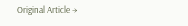Original Article →